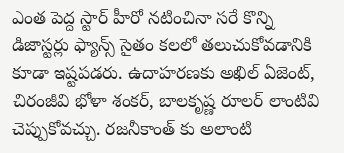ఎంత పెద్ద స్టార్ హీరో నటించినా సరే కొన్ని డిజాస్టర్లు ఫ్యాన్స్ సైతం కలలో తలుచుకోవడానికి కూడా ఇష్టపడరు. ఉదాహరణకు అఖిల్ ఏజెంట్, చిరంజీవి భోళా శంకర్, బాలకృష్ణ రూలర్ లాంటివి చెప్పుకోవచ్చు. రజనీకాంత్ కు అలాంటి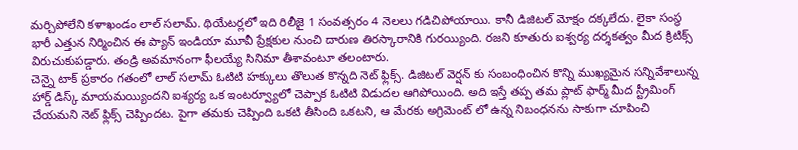మర్చిపోలేని కళాఖండం లాల్ సలామ్. థియేటర్లలో ఇది రిలీజై 1 సంవత్సరం 4 నెలలు గడిచిపోయాయి. కానీ డిజిటల్ మోక్షం దక్కలేదు. లైకా సంస్థ భారీ ఎత్తున నిర్మించిన ఈ ప్యాన్ ఇండియా మూవీ ప్రేక్షకుల నుంచి దారుణ తిరస్కారానికి గురయ్యింది. రజని కూతురు ఐశ్వర్య దర్శకత్వం మీద క్రిటిక్స్ విరుచుకుపడ్డారు. తండ్రి అవమానంగా ఫీలయ్యే సినిమా తీశావంటూ తలంటారు.
చెన్నై టాక్ ప్రకారం గతంలో లాల్ సలామ్ ఓటిటి హక్కులు తొలుత కొన్నది నెట్ ఫ్లిక్స్. డిజిటల్ వెర్షన్ కు సంబంధించిన కొన్ని ముఖ్యమైన సన్నివేశాలున్న హార్డ్ డిస్క్ మాయమయ్యిందని ఐశ్యర్య ఒక ఇంటర్వ్యూలో చెప్పాక ఓటిటి విడుదల ఆగిపోయింది. అది ఇస్తే తప్ప తమ ప్లాట్ ఫార్మ్ మీద స్ట్రీమింగ్ చేయమని నెట్ ఫ్లిక్స్ చెప్పిందట. పైగా తమకు చెప్పింది ఒకటి తీసింది ఒకటని, ఆ మేరకు అగ్రిమెంట్ లో ఉన్న నిబంధనను సాకుగా చూపించి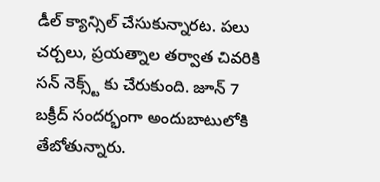డీల్ క్యాన్సిల్ చేసుకున్నారట. పలు చర్చలు, ప్రయత్నాల తర్వాత చివరికి సన్ నెక్స్ట్ కు చేరుకుంది. జూన్ 7 బక్రీద్ సందర్భంగా అందుబాటులోకి తేబోతున్నారు.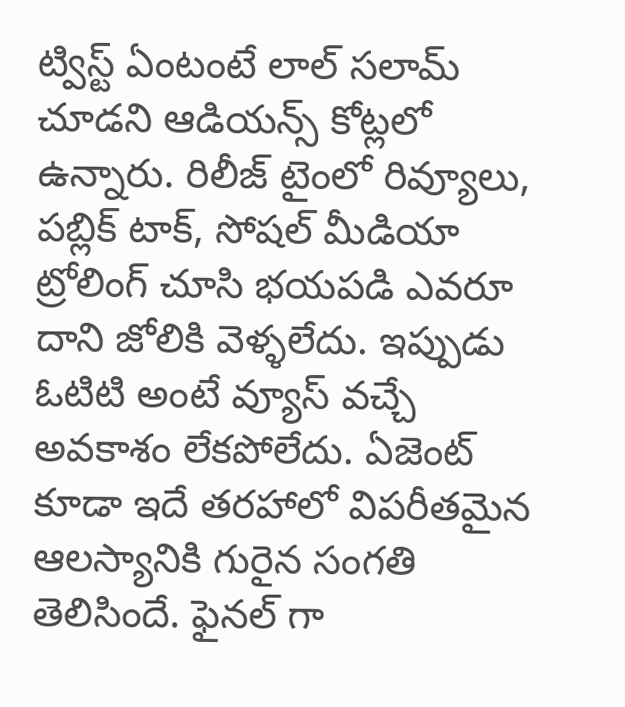ట్విస్ట్ ఏంటంటే లాల్ సలామ్ చూడని ఆడియన్స్ కోట్లలో ఉన్నారు. రిలీజ్ టైంలో రివ్యూలు, పబ్లిక్ టాక్, సోషల్ మీడియా ట్రోలింగ్ చూసి భయపడి ఎవరూ దాని జోలికి వెళ్ళలేదు. ఇప్పుడు ఓటిటి అంటే వ్యూస్ వచ్చే అవకాశం లేకపోలేదు. ఏజెంట్ కూడా ఇదే తరహాలో విపరీతమైన ఆలస్యానికి గురైన సంగతి తెలిసిందే. ఫైనల్ గా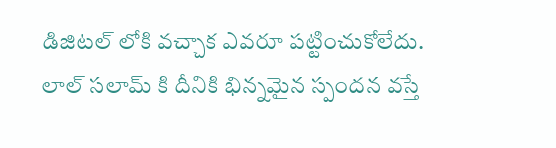డిజిటల్ లోకి వచ్చాక ఎవరూ పట్టించుకోలేదు. లాల్ సలామ్ కి దీనికి భిన్నమైన స్పందన వస్తే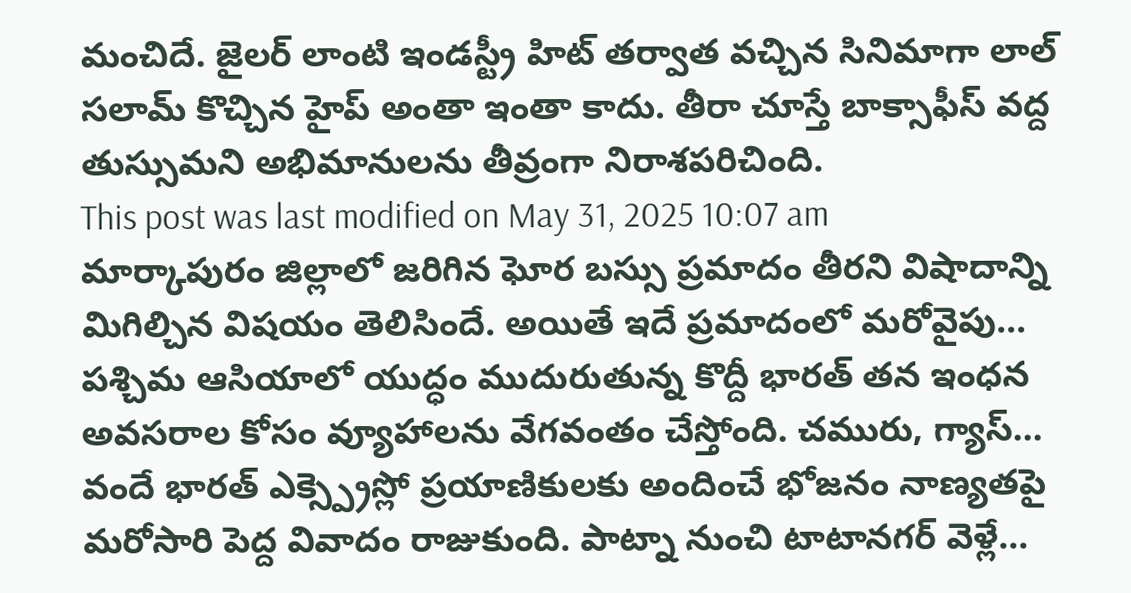మంచిదే. జైలర్ లాంటి ఇండస్ట్రీ హిట్ తర్వాత వచ్చిన సినిమాగా లాల్ సలామ్ కొచ్చిన హైప్ అంతా ఇంతా కాదు. తీరా చూస్తే బాక్సాఫీస్ వద్ద తుస్సుమని అభిమానులను తీవ్రంగా నిరాశపరిచింది.
This post was last modified on May 31, 2025 10:07 am
మార్కాపురం జిల్లాలో జరిగిన ఘోర బస్సు ప్రమాదం తీరని విషాదాన్ని మిగిల్చిన విషయం తెలిసిందే. అయితే ఇదే ప్రమాదంలో మరోవైపు…
పశ్చిమ ఆసియాలో యుద్ధం ముదురుతున్న కొద్దీ భారత్ తన ఇంధన అవసరాల కోసం వ్యూహాలను వేగవంతం చేస్తోంది. చమురు, గ్యాస్…
వందే భారత్ ఎక్స్ప్రెస్లో ప్రయాణికులకు అందించే భోజనం నాణ్యతపై మరోసారి పెద్ద వివాదం రాజుకుంది. పాట్నా నుంచి టాటానగర్ వెళ్లే…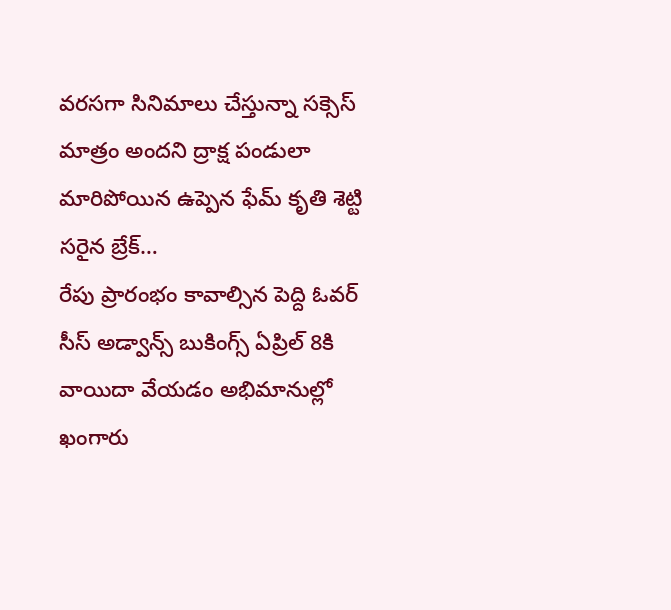వరసగా సినిమాలు చేస్తున్నా సక్సెస్ మాత్రం అందని ద్రాక్ష పండులా మారిపోయిన ఉప్పెన ఫేమ్ కృతి శెట్టి సరైన బ్రేక్…
రేపు ప్రారంభం కావాల్సిన పెద్ది ఓవర్ సీస్ అడ్వాన్స్ బుకింగ్స్ ఏప్రిల్ 8కి వాయిదా వేయడం అభిమానుల్లో ఖంగారు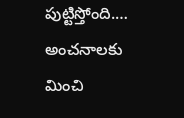పుట్టిస్తోంది.…
అంచనాలకు మించి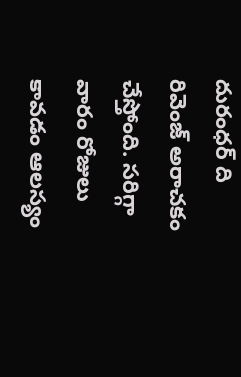దురంధర్ ది రివెంజ్ అరాచకం చేస్తోంది. సరిగ్గా వారం రోజులు కావడం ఆలస్యం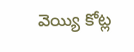వెయ్యి కోట్ల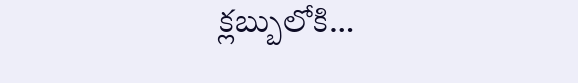క్లబ్బులోకి…